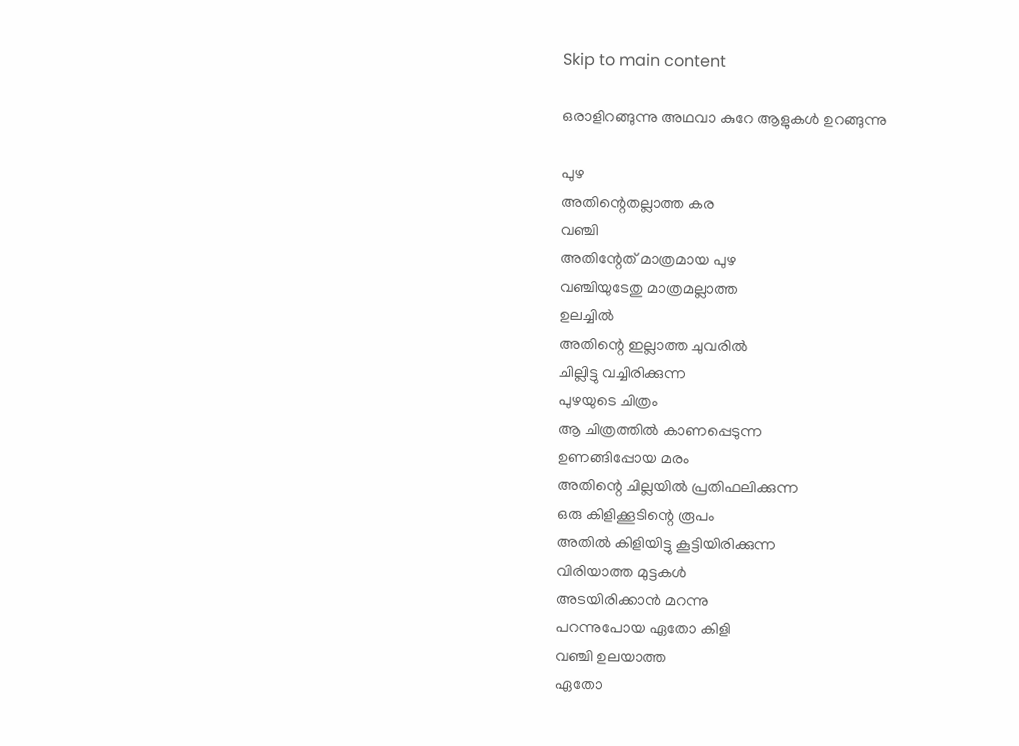Skip to main content

ഒരാളിറങ്ങുന്നു അഥവാ കുറേ ആളുകൾ ഉറങ്ങുന്നു

പുഴ
അതിന്റെതല്ലാത്ത കര
വഞ്ചി
അതിന്റേത് മാത്രമായ പുഴ
വഞ്ചിയുടേതു മാത്രമല്ലാത്ത
ഉലച്ചിൽ
അതിന്റെ ഇല്ലാത്ത ചുവരിൽ
ചില്ലിട്ടു വച്ചിരിക്കുന്ന
പുഴയുടെ ചിത്രം
ആ ചിത്രത്തിൽ കാണപ്പെടുന്ന
ഉണങ്ങിപ്പോയ മരം
അതിന്റെ ചില്ലയിൽ പ്രതിഫലിക്കുന്ന
ഒരു കിളിക്കൂടിന്റെ രൂപം
അതിൽ കിളിയിട്ടു കൂട്ടിയിരിക്കുന്ന
വിരിയാത്ത മുട്ടകൾ
അടയിരിക്കാൻ മറന്നു
പറന്നുപോയ ഏതോ കിളി
വഞ്ചി ഉലയാത്ത
ഏതോ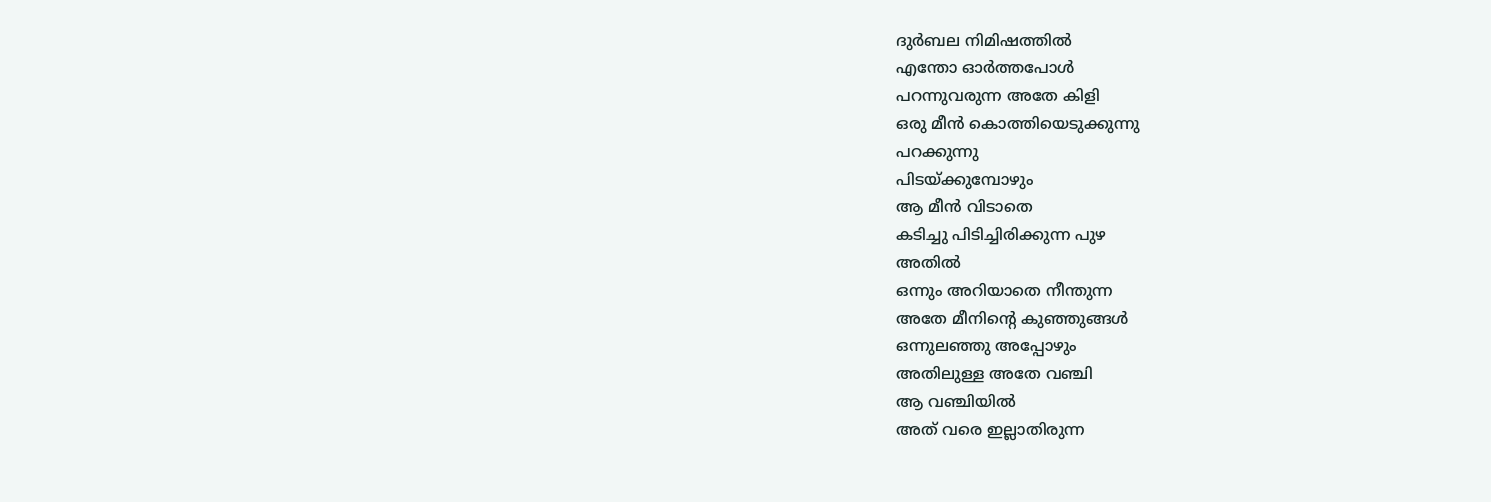ദുർബല നിമിഷത്തിൽ
എന്തോ ഓർത്തപോൾ
പറന്നുവരുന്ന അതേ കിളി
ഒരു മീൻ കൊത്തിയെടുക്കുന്നു
പറക്കുന്നു
പിടയ്ക്കുമ്പോഴും
ആ മീൻ വിടാതെ
കടിച്ചു പിടിച്ചിരിക്കുന്ന പുഴ
അതിൽ
ഒന്നും അറിയാതെ നീന്തുന്ന
അതേ മീനിന്റെ കുഞ്ഞുങ്ങൾ
ഒന്നുലഞ്ഞു അപ്പോഴും
അതിലുള്ള അതേ വഞ്ചി
ആ വഞ്ചിയിൽ
അത് വരെ ഇല്ലാതിരുന്ന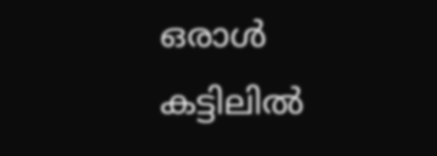ഒരാൾ
കട്ടിലിൽ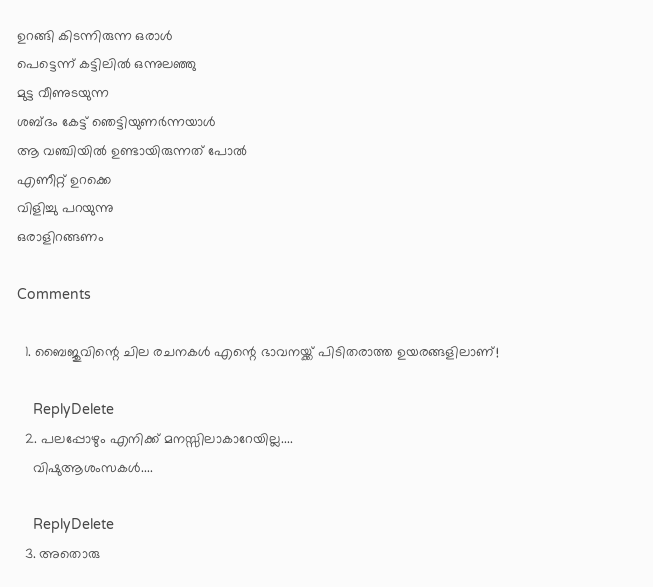ഉറങ്ങി കിടന്നിരുന്ന ഒരാൾ
പെട്ടെന്ന് കട്ടിലിൽ ഒന്നുലഞ്ഞു
മുട്ട വീണുടയുന്ന
ശബ്ദം കേട്ട് ഞെട്ടിയുണർന്നയാൾ
ആ വഞ്ചിയിൽ ഉണ്ടായിരുന്നത് പോൽ
എണീറ്റ്‌ ഉറക്കെ
വിളിച്ചു പറയുന്നു
ഒരാളിറങ്ങണം

Comments

  1. ബൈജുവിന്റെ ചില രചനകള്‍ എന്റെ ഭാവനയ്ക്ക് പിടിതരാത്ത ഉയരങ്ങളിലാണ്!

    ReplyDelete
  2. പലപ്പോഴും എനിക്ക് മനസ്സിലാകാറേയില്ല....
    വിഷുആശംസകൾ....

    ReplyDelete
  3. അതൊരു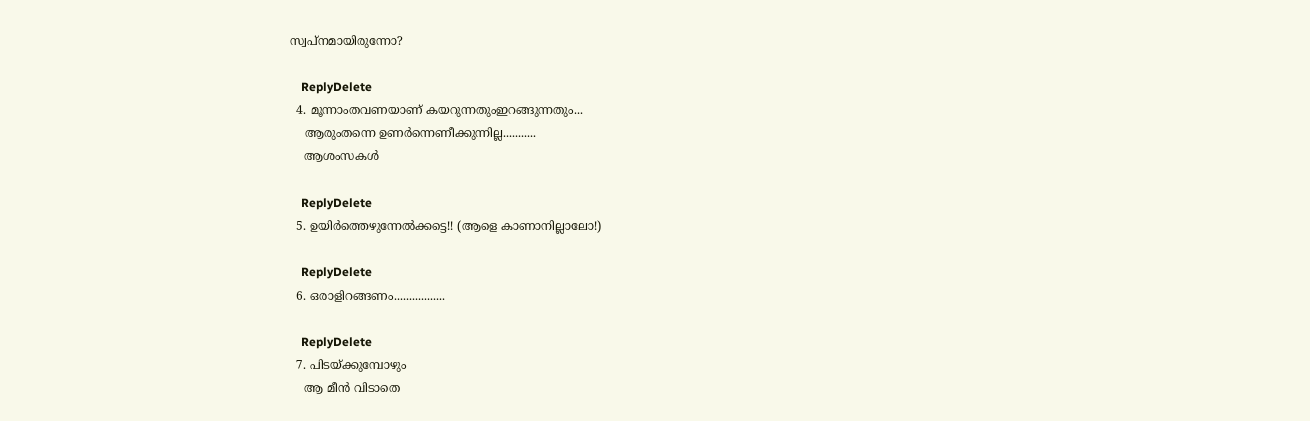സ്വപ്നമായിരുന്നോ?

    ReplyDelete
  4. മൂന്നാംതവണയാണ് കയറുന്നതുംഇറങ്ങുന്നതും...
    ആരുംതന്നെ ഉണര്‍ന്നെണീക്കുന്നില്ല...........
    ആശംസകള്‍

    ReplyDelete
  5. ഉയിര്‍ത്തെഴുന്നേല്‍ക്കട്ടെ!! (ആളെ കാണാനില്ലാലോ!)

    ReplyDelete
  6. ഒരാളിറങ്ങണം.................

    ReplyDelete
  7. പിടയ്ക്കുമ്പോഴും
    ആ മീൻ വിടാതെ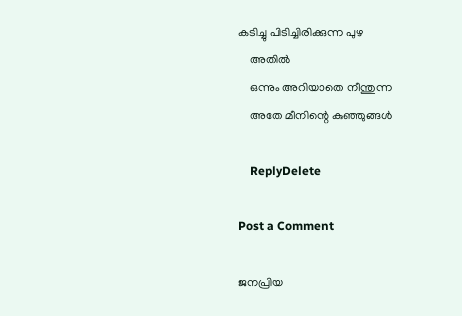കടിച്ചു പിടിച്ചിരിക്കുന്ന പുഴ
    അതിൽ
    ഒന്നും അറിയാതെ നീന്തുന്ന
    അതേ മീനിന്റെ കുഞ്ഞുങ്ങൾ

    ReplyDelete

Post a Comment

ജനപ്രിയ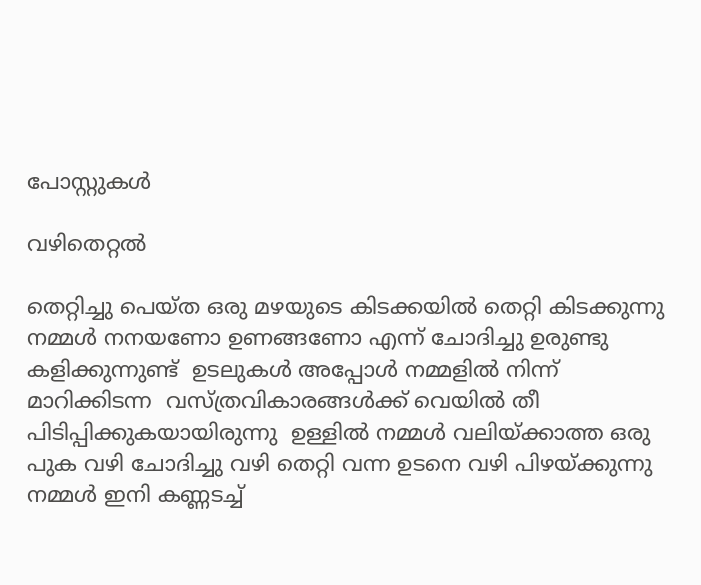പോസ്റ്റുകൾ

വഴിതെറ്റൽ

തെറ്റിച്ചു പെയ്ത ഒരു മഴയുടെ കിടക്കയിൽ തെറ്റി കിടക്കുന്നു നമ്മൾ നനയണോ ഉണങ്ങണോ എന്ന് ചോദിച്ചു ഉരുണ്ടു കളിക്കുന്നുണ്ട്  ഉടലുകൾ അപ്പോൾ നമ്മളിൽ നിന്ന് മാറിക്കിടന്ന  വസ്ത്രവികാരങ്ങൾക്ക് വെയിൽ തീ  പിടിപ്പിക്കുകയായിരുന്നു  ഉള്ളിൽ നമ്മൾ വലിയ്ക്കാത്ത ഒരു പുക വഴി ചോദിച്ചു വഴി തെറ്റി വന്ന ഉടനെ വഴി പിഴയ്ക്കുന്നു നമ്മൾ ഇനി കണ്ണടച്ച്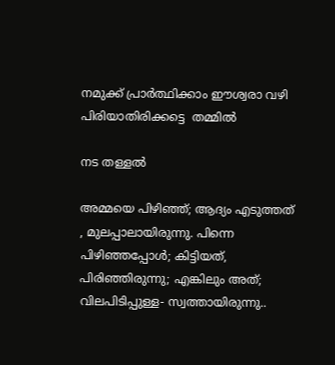നമുക്ക് പ്രാർത്ഥിക്കാം ഈശ്വരാ വഴി പിരിയാതിരിക്കട്ടെ  തമ്മിൽ

നട തള്ളൽ

അമ്മയെ പിഴിഞ്ഞ്; ആദ്യം എടുത്തത്‌ , മുലപ്പാലായിരുന്നു. പിന്നെ പിഴിഞ്ഞപ്പോൾ; കിട്ടിയത്, പിരിഞ്ഞിരുന്നു; എങ്കിലും അത്; വിലപിടിപ്പുള്ള- സ്വത്തായിരുന്നു..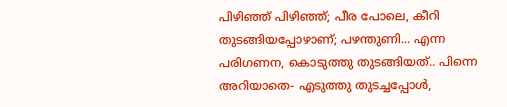പിഴിഞ്ഞ് പിഴിഞ്ഞ്; പീര പോലെ, കീറി തുടങ്ങിയപ്പോഴാണ്; പഴന്തുണി... എന്ന പരിഗണന, കൊടുത്തു തുടങ്ങിയത്.. പിന്നെ അറിയാതെ- എടുത്തു തുടച്ചപ്പോൾ,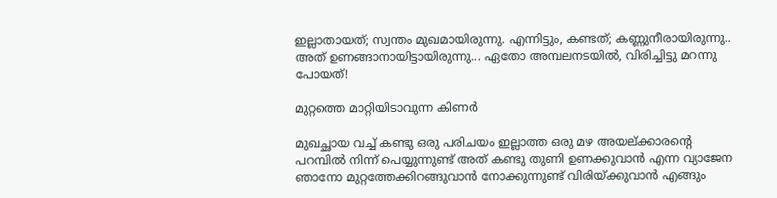ഇല്ലാതായത്; സ്വന്തം മുഖമായിരുന്നു. എന്നിട്ടും, കണ്ടത്; കണ്ണുനീരായിരുന്നു.. അത് ഉണങ്ങാനായിട്ടായിരുന്നു... ഏതോ അമ്പലനടയിൽ, വിരിച്ചിട്ടു മറന്നു പോയത്!

മുറ്റത്തെ മാറ്റിയിടാവുന്ന കിണർ

മുഖച്ഛായ വച്ച് കണ്ടു ഒരു പരിചയം ഇല്ലാത്ത ഒരു മഴ അയല്ക്കാരന്റെ പറമ്പിൽ നിന്ന് പെയ്യുന്നുണ്ട് അത് കണ്ടു തുണി ഉണക്കുവാൻ എന്ന വ്യാജേന ഞാനോ മുറ്റത്തേക്കിറങ്ങുവാൻ നോക്കുന്നുണ്ട് വിരിയ്ക്കുവാൻ എങ്ങും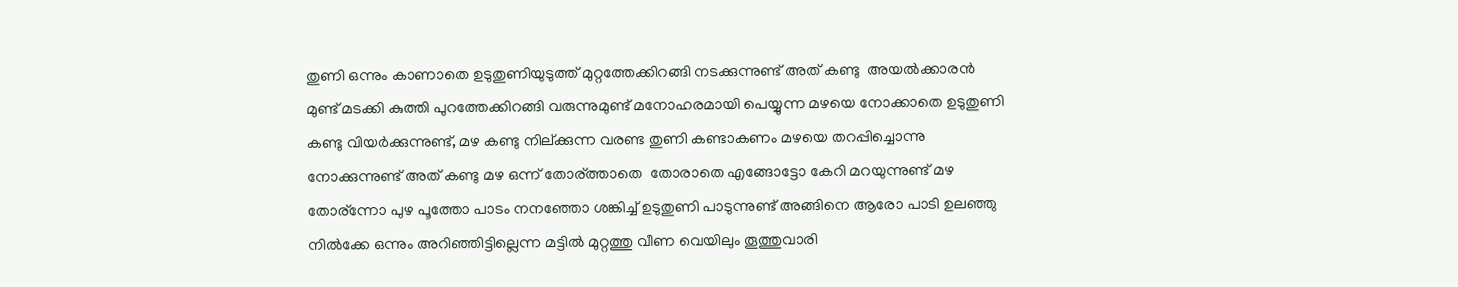തുണി ഒന്നും കാണാതെ ഉടുതുണിയുടുത്ത് മുറ്റത്തേക്കിറങ്ങി നടക്കുന്നുണ്ട് അത് കണ്ടു  അയൽക്കാരൻ  മുണ്ട് മടക്കി കുത്തി പുറത്തേക്കിറങ്ങി വരുന്നുമുണ്ട് മനോഹരമായി പെയ്യുന്ന മഴയെ നോക്കാതെ ഉടുതുണി കണ്ടു വിയർക്കുന്നുണ്ട്‌, മഴ കണ്ടു നില്ക്കുന്ന വരണ്ട തുണി കണ്ടാകണം മഴയെ തറപ്പിച്ചൊന്നു നോക്കുന്നുണ്ട് അത് കണ്ടു മഴ ഒന്ന് തോര്ത്താതെ  തോരാതെ എങ്ങോട്ടോ കേറി മറയുന്നുണ്ട്‌ മഴ തോര്ന്നോ പുഴ പൂത്തോ പാടം നനഞ്ഞോ ശങ്കിച്ച് ഉടുതുണി പാടുന്നുണ്ട് അങ്ങിനെ ആരോ പാടി ഉലഞ്ഞു നിൽക്കേ ഒന്നും അറിഞ്ഞിട്ടില്ലെന്ന മട്ടിൽ മുറ്റത്തു വീണ വെയിലും തൂത്തുവാരി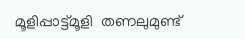മൂളിപ്പാട്ട്മൂളി  തണലുമുണ്ട്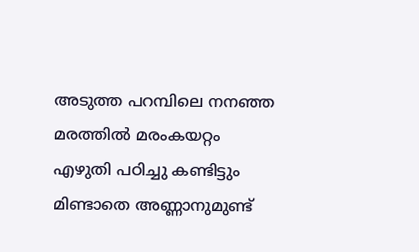അടുത്ത പറമ്പിലെ നനഞ്ഞ മരത്തിൽ മരംകയറ്റം എഴുതി പഠിച്ചു കണ്ടിട്ടും മിണ്ടാതെ അണ്ണാനുമുണ്ട്‌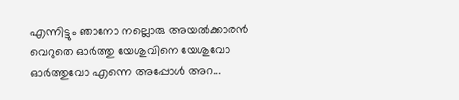എന്നിട്ടും ഞാനോ നല്ലൊരു അയൽക്കാരൻ വെറുതെ ഓർത്തു യേശുവിനെ യേശുവോ ഓർത്തുവോ എന്നെ അപ്പോൾ അറ...